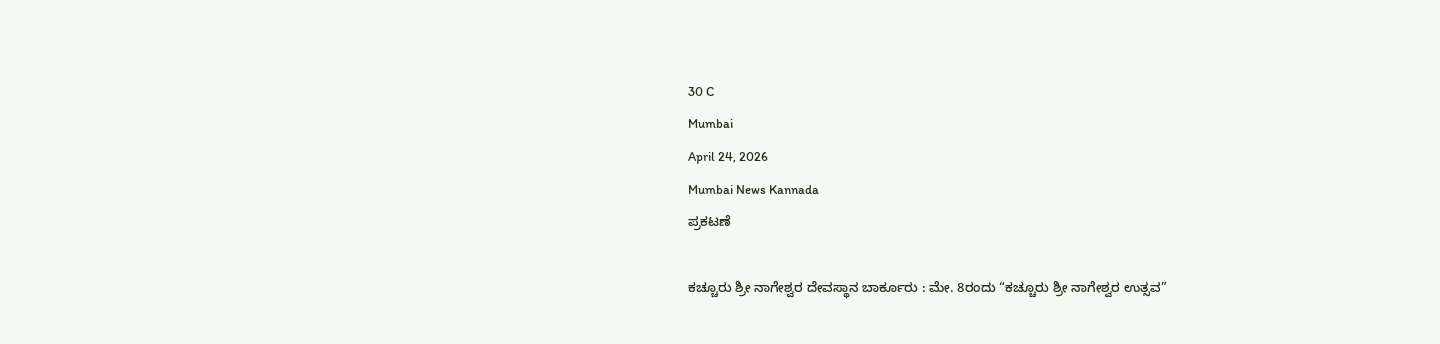30 C
Mumbai
April 24, 2026
Mumbai News Kannada
ಪ್ರಕಟಣೆ

ಕಚ್ಚೂರು ಶ್ರೀ ನಾಗೇಶ್ವರ ದೇವಸ್ಥಾನ ಬಾರ್ಕೂರು : ಮೇ. 8ರಂದು “ಕಚ್ಚೂರು ಶ್ರೀ ನಾಗೇಶ್ವರ ಉತ್ಸವ”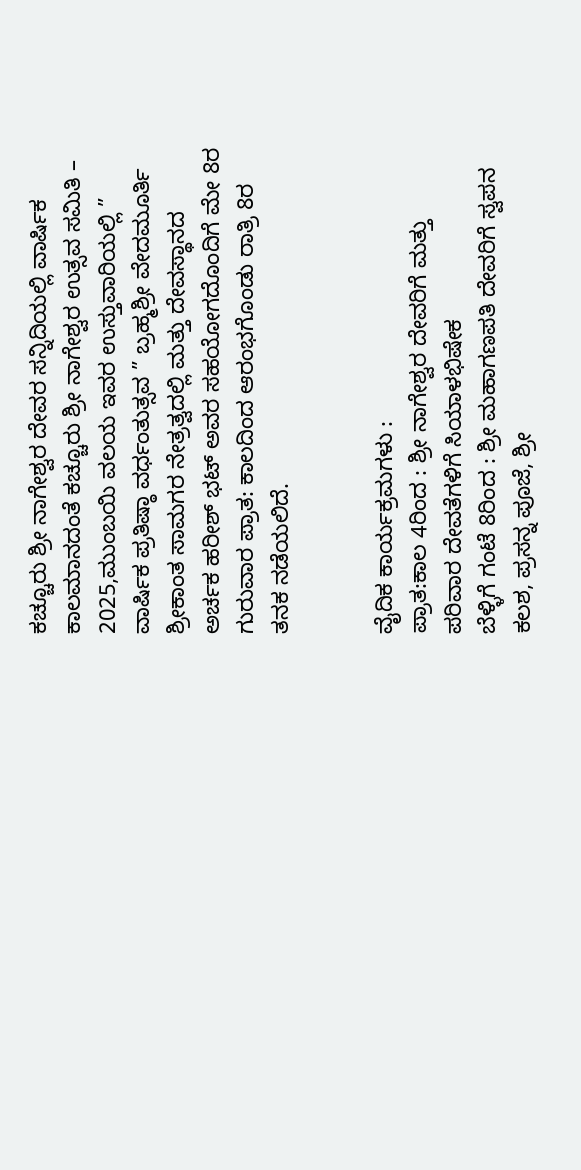ಕಚ್ಚೂರು ಶ್ರೀ ನಾಗೇಶ್ವರ ದೇವರ ಸನ್ನಿದಿಯಲ್ಲಿ ವಾರ್ಷಿಕ ಕಾಲಮಾನದಂತೆ ಕಚ್ಚೂರು ಶ್ರೀ ನಾಗೇಶ್ವರ ಉತ್ಸವ ಸಮಿತಿ – 2025,ಮುಂಬಯಿ ವಲಯ ಇವರ ಉಸ್ತುವಾರಿಯಲ್ಲಿ ” ವಾರ್ಷಿಕ ಪ್ರತಿಷ್ಠಾ ವರ್ಧಂತುತ್ಸವ ” ಬ್ರಹ್ಮಶ್ರೀ ವೇದಮೂರ್ತಿ ಶ್ರೀಕಾಂತ ಸಾಮಗರ ನೇತ್ರತ್ವದಲ್ಲಿ ಮತ್ತು ದೇವಸ್ಥಾನದ ಅರ್ಚಕ ಹರೀಶ್ ಭಟ್ ಅವರ ಸಹಯೋಗದೊಂದಿಗೆ ಮೇ 8ರ ಗುರುವಾರ ಪ್ರಾತ: ಕಾಲದಿಂದ ಆರಂಭಗೊಂಡು ರಾತ್ರಿ 8ರ ತನಕ ನಡೆಯಲಿದೆ.


ವೈದಿಕ ಕಾರ್ಯಕ್ರಮಗಳು :
ಪ್ರಾತ:ಕಾಲ 4ರಿಂದ : ಶ್ರೀ ನಾಗೇಶ್ವರ ದೇವರಿಗೆ ಮತ್ತು ಪರಿವಾರ ದೇವತೆಗಳಿಗೆ ಸಿಯಾಳಭಿಷೇಕ
ಬೆಳ್ಳಿಗೆ ಗಂಟೆ 8ರಿಂದ : ಶ್ರೀ ಮಹಾಗಣಪತಿ ದೇವರಿಗೆ ಸ್ವಪನ ಕಲಶ, ಪ್ರಸನ್ನ ಪೂಜೆ, ಶ್ರೀ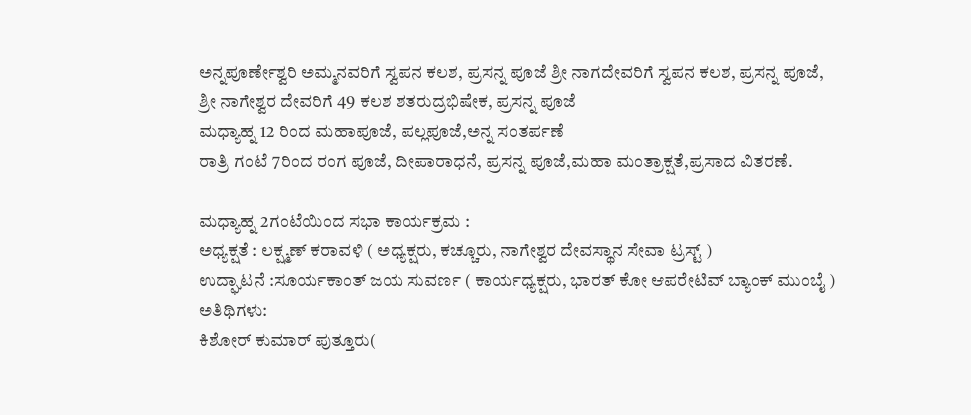ಅನ್ನಪೂರ್ಣೇಶ್ವರಿ ಅಮ್ಮನವರಿಗೆ ಸ್ವಪನ ಕಲಶ, ಪ್ರಸನ್ನ ಪೂಜೆ ಶ್ರೀ ನಾಗದೇವರಿಗೆ ಸ್ವಪನ ಕಲಶ, ಪ್ರಸನ್ನ ಪೂಜೆ,
ಶ್ರೀ ನಾಗೇಶ್ವರ ದೇವರಿಗೆ 49 ಕಲಶ ಶತರುದ್ರಭಿಷೇಕ, ಪ್ರಸನ್ನ ಪೂಜೆ
ಮಧ್ಯಾಹ್ನ 12 ರಿಂದ ಮಹಾಪೂಜೆ, ಪಲ್ಲಪೂಜೆ,ಅನ್ನ ಸಂತರ್ಪಣೆ
ರಾತ್ರಿ ಗಂಟೆ 7ರಿಂದ ರಂಗ ಪೂಜೆ, ದೀಪಾರಾಧನೆ, ಪ್ರಸನ್ನ ಪೂಜೆ,ಮಹಾ ಮಂತ್ರಾಕ್ಷತೆ,ಪ್ರಸಾದ ವಿತರಣೆ.

ಮಧ್ಯಾಹ್ನ 2ಗಂಟೆಯಿಂದ ಸಭಾ ಕಾರ್ಯಕ್ರಮ :
ಅಧ್ಯಕ್ಷತೆ : ಲಕ್ಷ್ಮಣ್ ಕರಾವಳಿ ( ಅಧ್ಯಕ್ಷರು, ಕಚ್ಚೂರು, ನಾಗೇಶ್ವರ ದೇವಸ್ಥಾನ ಸೇವಾ ಟ್ರಸ್ಟ್ )
ಉದ್ಘಾಟನೆ :ಸೂರ್ಯಕಾಂತ್ ಜಯ ಸುವರ್ಣ ( ಕಾರ್ಯಧ್ಯಕ್ಷರು, ಭಾರತ್ ಕೋ ಆಪರೇಟಿವ್ ಬ್ಯಾಂಕ್ ಮುಂಬೈ )
ಅತಿಥಿಗಳು:
ಕಿಶೋರ್ ಕುಮಾರ್ ಪುತ್ತೂರು(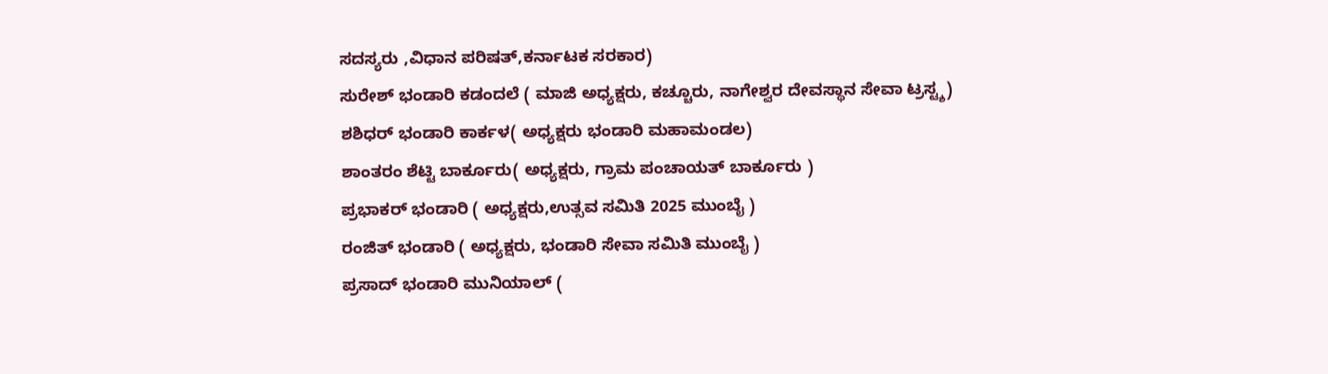ಸದಸ್ಯರು ,ವಿಧಾನ ಪರಿಷತ್,ಕರ್ನಾಟಕ ಸರಕಾರ)
ಸುರೇಶ್ ಭಂಡಾರಿ ಕಡಂದಲೆ ( ಮಾಜಿ ಅಧ್ಯಕ್ಷರು, ಕಚ್ಚೂರು, ನಾಗೇಶ್ವರ ದೇವಸ್ಥಾನ ಸೇವಾ ಟ್ರಸ್ಟ್ಶ)
ಶಶಿಧರ್ ಭಂಡಾರಿ ಕಾರ್ಕಳ( ಅಧ್ಯಕ್ಷರು ಭಂಡಾರಿ ಮಹಾಮಂಡಲ)
ಶಾಂತರಂ ಶೆಟ್ಟಿ ಬಾರ್ಕೂರು( ಅಧ್ಯಕ್ಷರು, ಗ್ರಾಮ ಪಂಚಾಯತ್ ಬಾರ್ಕೂರು )
ಪ್ರಭಾಕರ್ ಭಂಡಾರಿ ( ಅಧ್ಯಕ್ಷರು,ಉತ್ಸವ ಸಮಿತಿ 2025 ಮುಂಬೈ )
ರಂಜಿತ್ ಭಂಡಾರಿ ( ಅಧ್ಯಕ್ಷರು, ಭಂಡಾರಿ ಸೇವಾ ಸಮಿತಿ ಮುಂಬೈ )
ಪ್ರಸಾದ್ ಭಂಡಾರಿ ಮುನಿಯಾಲ್ (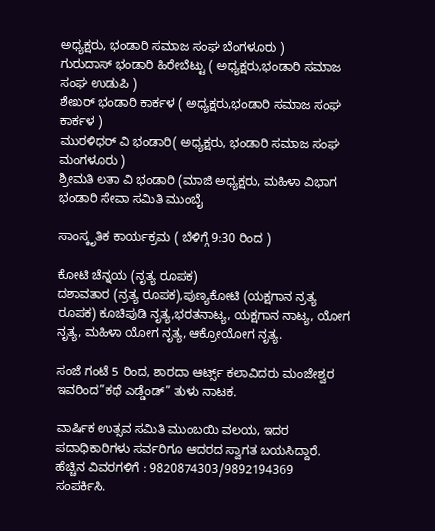ಅಧ್ಯಕ್ಷರು, ಭಂಡಾರಿ ಸಮಾಜ ಸಂಘ ಬೆಂಗಳೂರು )
ಗುರುದಾಸ್ ಭಂಡಾರಿ ಹಿರೇಬೆಟ್ಟು ( ಅಧ್ಯಕ್ಷರು,ಭಂಡಾರಿ ಸಮಾಜ ಸಂಘ ಉಡುಪಿ )
ಶೇಖರ್ ಭಂಡಾರಿ ಕಾರ್ಕಳ ( ಅಧ್ಯಕ್ಷರು,ಭಂಡಾರಿ ಸಮಾಜ ಸಂಘ ಕಾರ್ಕಳ )
ಮುರಳಿಧರ್ ವಿ ಭಂಡಾರಿ( ಅಧ್ಯಕ್ಷರು, ಭಂಡಾರಿ ಸಮಾಜ ಸಂಘ ಮಂಗಳೂರು )
ಶ್ರೀಮತಿ ಲತಾ ವಿ ಭಂಡಾರಿ (ಮಾಜಿ ಅಧ್ಯಕ್ಷರು, ಮಹಿಳಾ ವಿಭಾಗ ಭಂಡಾರಿ ಸೇವಾ ಸಮಿತಿ ಮುಂಬೈ

ಸಾಂಸ್ಕೃತಿಕ ಕಾರ್ಯಕ್ರಮ ( ಬೆಳಿಗ್ಗೆ 9:30 ರಿಂದ )

ಕೋಟಿ ಚೆನ್ನಯ (ನೃತ್ಯ ರೂಪಕ)
ದಶಾವತಾರ (ನ್ರತ್ಯ ರೂಪಕ),ಪುಣ್ಯಕೋಟಿ (ಯಕ್ಷಗಾನ ನ್ರತ್ಯ ರೂಪಕ) ಕೂಚಿಪುಡಿ ನೃತ್ಯ,ಭರತನಾಟ್ಯ, ಯಕ್ಷಗಾನ ನಾಟ್ಯ, ಯೋಗ ನೃತ್ಯ, ಮಹಿಳಾ ಯೋಗ ನೃತ್ಯ, ಆಕ್ರೋಯೋಗ ನೃತ್ಯ.

ಸಂಜೆ ಗಂಟೆ 5 ರಿಂದ, ಶಾರದಾ ಆರ್ಟ್ಸ್ ಕಲಾವಿದರು ಮಂಜೇಶ್ವರ ಇವರಿಂದ”ಕಥೆ ಎಡ್ಡೆಂಡ್” ತುಳು ನಾಟಕ.

ವಾರ್ಷಿಕ ಉತ್ಸವ ಸಮಿತಿ ಮುಂಬಯಿ ವಲಯ, ಇದರ ಪದಾಧಿಕಾರಿಗಳು ಸರ್ವರಿಗೂ ಆದರದ ಸ್ವಾಗತ ಬಯಸಿದ್ದಾರೆ.
ಹೆಚ್ಚಿನ ವಿವರಗಳಿಗೆ : 9820874303/9892194369
ಸಂಪರ್ಕಿಸಿ.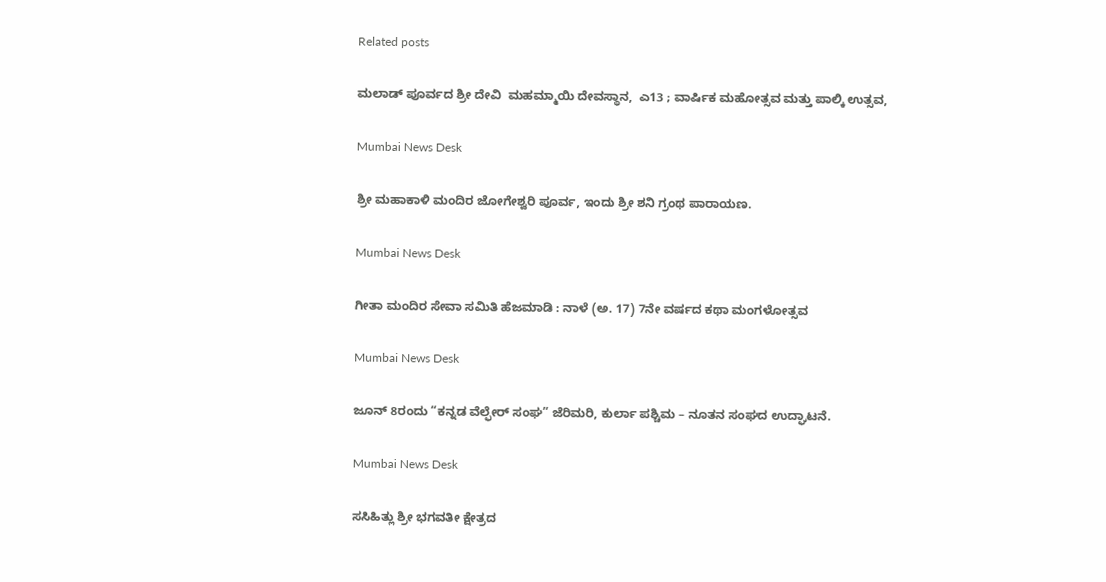Related posts

ಮಲಾಡ್ ಪೂರ್ವದ ಶ್ರೀ ದೇವಿ  ಮಹಮ್ಮಾಯಿ ದೇವಸ್ಥಾನ,  ಎ13 ; ವಾರ್ಷಿಕ ಮಹೋತ್ಸವ ಮತ್ತು ಪಾಲ್ಕಿ ಉತ್ಸವ,

Mumbai News Desk

ಶ್ರೀ ಮಹಾಕಾಳಿ ಮಂದಿರ ಜೋಗೇಶ್ವರಿ ಪೂರ್ವ, ಇಂದು ಶ್ರೀ ಶನಿ ಗ್ರಂಥ ಪಾರಾಯಣ.

Mumbai News Desk

ಗೀತಾ ಮಂದಿರ ಸೇವಾ ಸಮಿತಿ ಹೆಜಮಾಡಿ : ನಾಳೆ (ಅ. 17) 7ನೇ ವರ್ಷದ ಕಥಾ ಮಂಗಳೋತ್ಸವ

Mumbai News Desk

ಜೂನ್ 8ರಂದು “ಕನ್ನಡ ವೆಲ್ಫೇರ್ ಸಂಘ” ಜೆರಿಮರಿ, ಕುರ್ಲಾ ಪಶ್ಚಿಮ – ನೂತನ ಸಂಘದ ಉದ್ಘಾಟನೆ.

Mumbai News Desk

ಸಸಿಹಿತ್ಲು ಶ್ರೀ ಭಗವತೀ ಕ್ಷೇತ್ರದ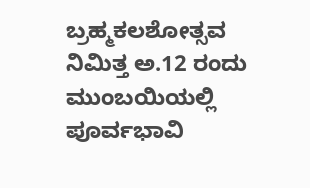ಬ್ರಹ್ಮಕಲಶೋತ್ಸವ ನಿಮಿತ್ತ ಅ.12 ರಂದು ಮುಂಬಯಿಯಲ್ಲಿ ಪೂರ್ವಭಾವಿ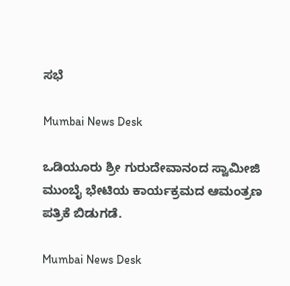ಸಭೆ

Mumbai News Desk

ಒಡಿಯೂರು ಶ್ರೀ ಗುರುದೇವಾನಂದ ಸ್ವಾಮೀಜಿ ಮುಂಬೈ ಭೇಟಿಯ ಕಾರ್ಯಕ್ರಮದ ಆಮಂತ್ರಣ ಪತ್ರಿಕೆ ಬಿಡುಗಡೆ.

Mumbai News Desk